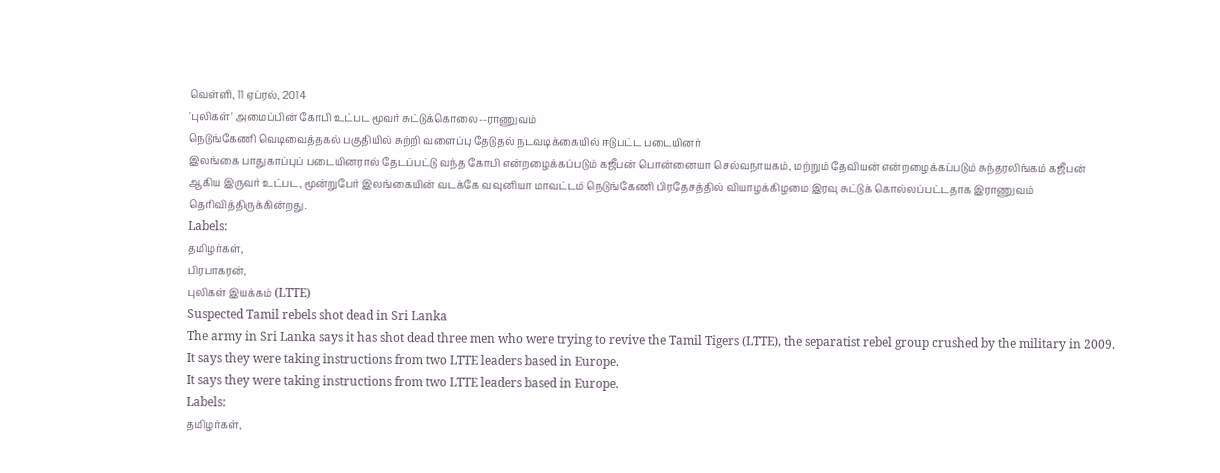வெள்ளி, 11 ஏப்ரல், 2014
'புலிகள்' அமைப்பின் கோபி உட்பட மூவர் சுட்டுக்கொலை--ராணுவம்
நெடுங்கேணி வெடிவைத்தகல் பகுதியில் சுற்றி வளைப்பு தேடுதல் நடவடிக்கையில் ஈடுபட்ட படையினர்
இலங்கை பாதுகாப்புப் படையினரால் தேடப்பட்டு வந்த கோபி என்றழைக்கப்படும் கஜீபன் பொன்னையா செல்வநாயகம், மற்றும் தேவியன் என்றழைக்கப்படும் சுந்தரலிங்கம் கஜீபன் ஆகிய இருவர் உட்பட, மூன்றுபேர் இலங்கையின் வடக்கே வவுனியா மாவட்டம் நெடுங்கேணி பிரதேசத்தில் வியாழக்கிழமை இரவு சுட்டுக் கொல்லப்பட்டதாக இராணுவம் தெரிவித்திருக்கின்றது.
Labels:
தமிழர்கள்,
பிரபாகரன்,
புலிகள் இயக்கம் (LTTE)
Suspected Tamil rebels shot dead in Sri Lanka
The army in Sri Lanka says it has shot dead three men who were trying to revive the Tamil Tigers (LTTE), the separatist rebel group crushed by the military in 2009.
It says they were taking instructions from two LTTE leaders based in Europe.
It says they were taking instructions from two LTTE leaders based in Europe.
Labels:
தமிழர்கள்,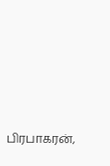பிரபாகரன்,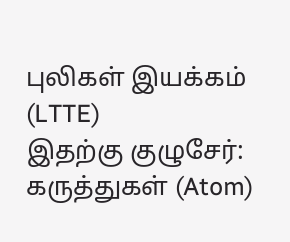புலிகள் இயக்கம் (LTTE)
இதற்கு குழுசேர்:
கருத்துகள் (Atom)